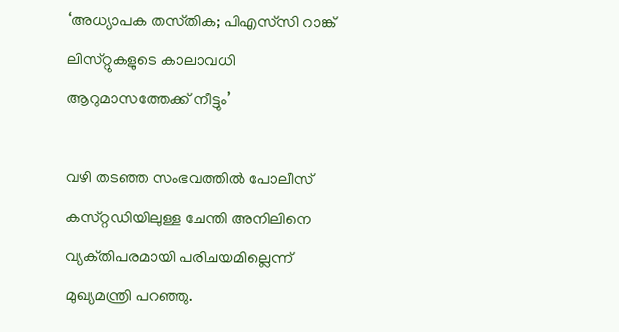‘അധ്യാപക തസ്‌തിക; പിഎസ്‌സി റാങ്ക് ലിസ്‌റ്റുകളുടെ കാലാവധി ആറുമാസത്തേക്ക് നീട്ടും’

വഴി തടഞ്ഞ സംഭവത്തിൽ പോലീസ് കസ്‌റ്റഡിയിലുള്ള ചേന്തി അനിലിനെ വ്യക്‌തിപരമായി പരിചയമില്ലെന്ന് മുഖ്യമന്ത്രി പറഞ്ഞു.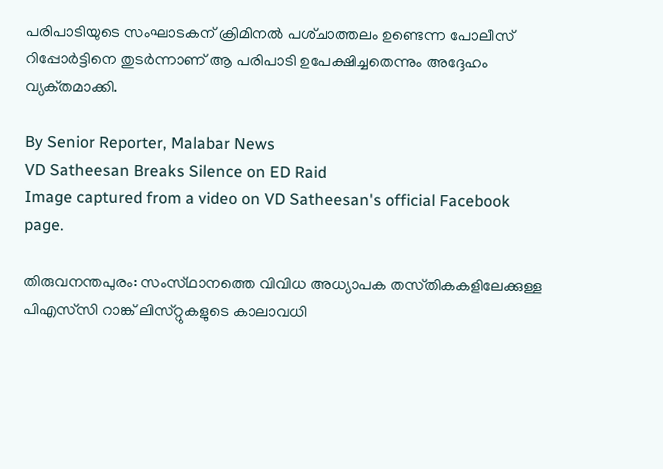പരിപാടിയുടെ സംഘാടകന് ക്രിമിനൽ പശ്‌ചാത്തലം ഉണ്ടെന്ന പോലീസ് റിപ്പോർട്ടിനെ തുടർന്നാണ് ആ പരിപാടി ഉപേക്ഷിച്ചതെന്നും അദ്ദേഹം വ്യക്‌തമാക്കി.

By Senior Reporter, Malabar News
VD Satheesan Breaks Silence on ED Raid
Image captured from a video on VD Satheesan's official Facebook page.

തിരുവനന്തപുരം: സംസ്‌ഥാനത്തെ വിവിധ അധ്യാപക തസ്‌തികകളിലേക്കുള്ള പിഎസ്‌സി റാങ്ക് ലിസ്‌റ്റുകളുടെ കാലാവധി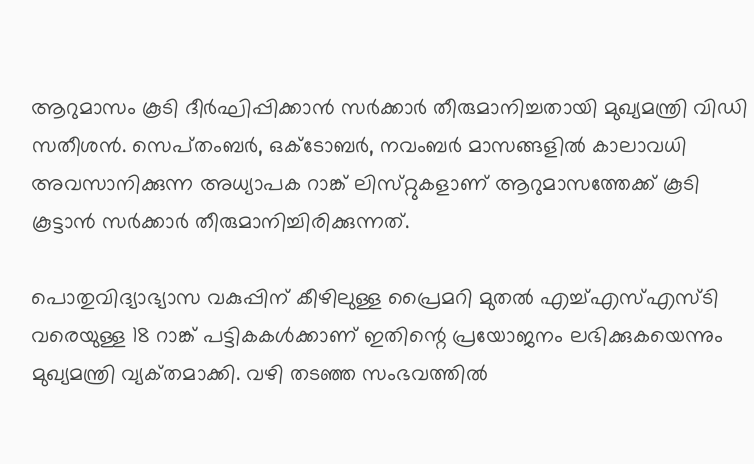ആറുമാസം കൂടി ദീർഘിപ്പിക്കാൻ സർക്കാർ തീരുമാനിച്ചതായി മുഖ്യമന്ത്രി വിഡി സതീശൻ. സെപ്‌തംബർ, ഒക്‌ടോബർ, നവംബർ മാസങ്ങളിൽ കാലാവധി അവസാനിക്കുന്ന അധ്യാപക റാങ്ക് ലിസ്‌റ്റുകളാണ് ആറുമാസത്തേക്ക് കൂടി കൂട്ടാൻ സർക്കാർ തീരുമാനിച്ചിരിക്കുന്നത്.

പൊതുവിദ്യാഭ്യാസ വകുപ്പിന് കീഴിലുള്ള പ്രൈമറി മുതൽ എച്ച്എസ്എസ്‌ടി വരെയുള്ള 18 റാങ്ക് പട്ടികകൾക്കാണ് ഇതിന്റെ പ്രയോജനം ലഭിക്കുകയെന്നും മുഖ്യമന്ത്രി വ്യക്‌തമാക്കി. വഴി തടഞ്ഞ സംഭവത്തിൽ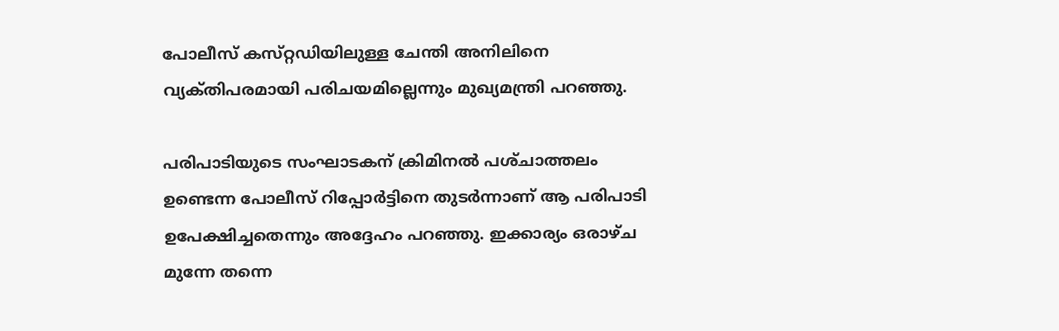പോലീസ് കസ്‌റ്റഡിയിലുള്ള ചേന്തി അനിലിനെ വ്യക്‌തിപരമായി പരിചയമില്ലെന്നും മുഖ്യമന്ത്രി പറഞ്ഞു.

പരിപാടിയുടെ സംഘാടകന് ക്രിമിനൽ പശ്‌ചാത്തലം ഉണ്ടെന്ന പോലീസ് റിപ്പോർട്ടിനെ തുടർന്നാണ് ആ പരിപാടി ഉപേക്ഷിച്ചതെന്നും അദ്ദേഹം പറഞ്ഞു. ഇക്കാര്യം ഒരാഴ്‌ച മുന്നേ തന്നെ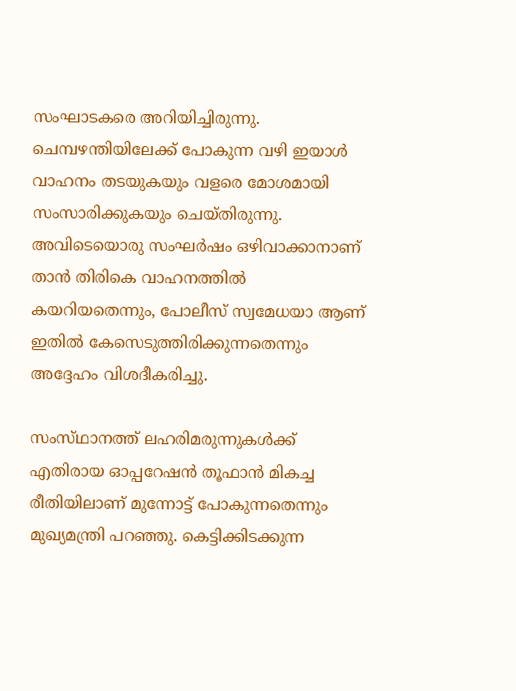സംഘാടകരെ അറിയിച്ചിരുന്നു. ചെമ്പഴന്തിയിലേക്ക് പോകുന്ന വഴി ഇയാൾ വാഹനം തടയുകയും വളരെ മോശമായി സംസാരിക്കുകയും ചെയ്‌തിരുന്നു. അവിടെയൊരു സംഘർഷം ഒഴിവാക്കാനാണ് താൻ തിരികെ വാഹനത്തിൽ കയറിയതെന്നും, പോലീസ് സ്വമേധയാ ആണ് ഇതിൽ കേസെടുത്തിരിക്കുന്നതെന്നും അദ്ദേഹം വിശദീകരിച്ചു.

സംസ്‌ഥാനത്ത്‌ ലഹരിമരുന്നുകൾക്ക് എതിരായ ഓപ്പറേഷൻ തൂഫാൻ മികച്ച രീതിയിലാണ് മുന്നോട്ട് പോകുന്നതെന്നും മുഖ്യമന്ത്രി പറഞ്ഞു. കെട്ടിക്കിടക്കുന്ന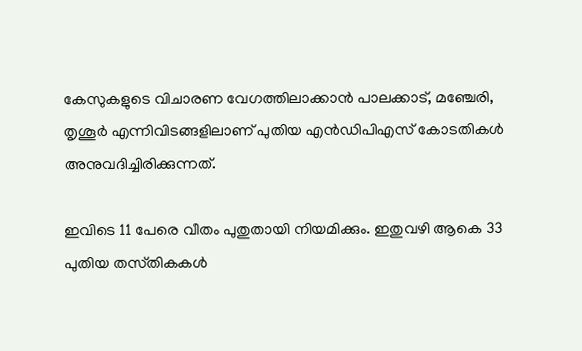കേസുകളുടെ വിചാരണ വേഗത്തിലാക്കാൻ പാലക്കാട്, മഞ്ചേരി, തൃശൂർ എന്നിവിടങ്ങളിലാണ് പുതിയ എൻഡിപിഎസ് കോടതികൾ അനുവദിച്ചിരിക്കുന്നത്.

ഇവിടെ 11 പേരെ വീതം പുതുതായി നിയമിക്കും. ഇതുവഴി ആകെ 33 പുതിയ തസ്‌തികകൾ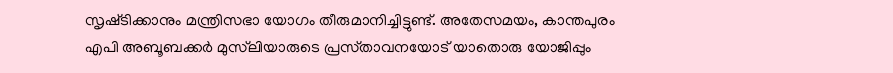സൃഷ്‌ടിക്കാനും മന്ത്രിസഭാ യോഗം തീരുമാനിച്ചിട്ടുണ്ട്. അതേസമയം, കാന്തപുരം എപി അബൂബക്കർ മുസ്‌ലിയാരുടെ പ്രസ്‌താവനയോട് യാതൊരു യോജിപ്പും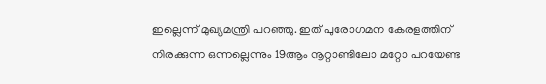ഇല്ലെന്ന് മുഖ്യമന്ത്രി പറഞ്ഞു. ഇത് പുരോഗമന കേരളത്തിന് നിരക്കുന്ന ഒന്നല്ലെന്നും 19ആം നൂറ്റാണ്ടിലോ മറ്റോ പറയേണ്ട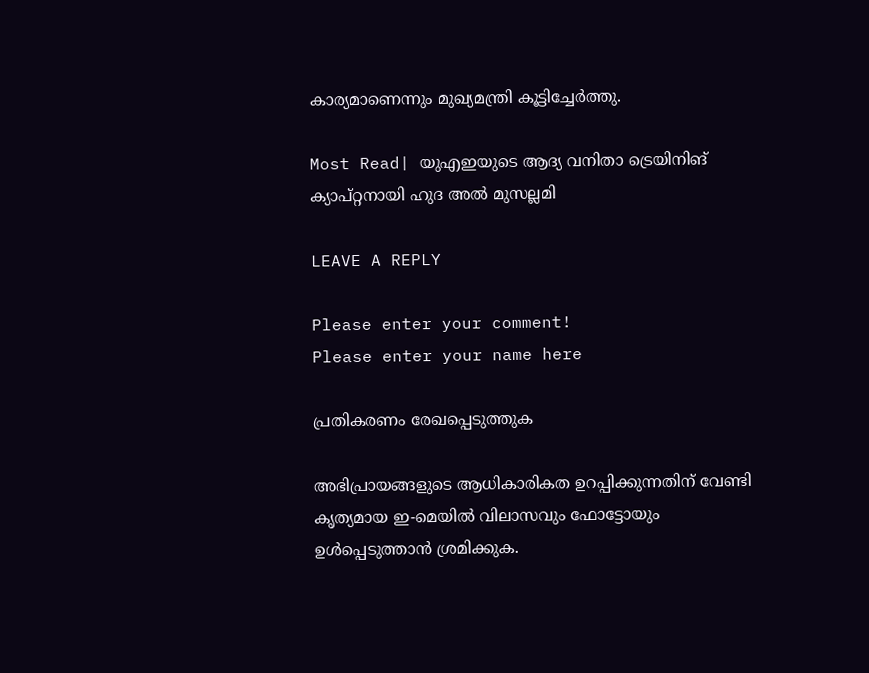കാര്യമാണെന്നും മുഖ്യമന്ത്രി കൂട്ടിച്ചേർത്തു.

Most Read| യുഎഇയുടെ ആദ്യ വനിതാ ട്രെയിനിങ് ക്യാപ്റ്റനായി ഹുദ അൽ മുസല്ലമി

LEAVE A REPLY

Please enter your comment!
Please enter your name here

പ്രതികരണം രേഖപ്പെടുത്തുക

അഭിപ്രായങ്ങളുടെ ആധികാരികത ഉറപ്പിക്കുന്നതിന് വേണ്ടി കൃത്യമായ ഇ-മെയിൽ വിലാസവും ഫോട്ടോയും ഉൾപ്പെടുത്താൻ ശ്രമിക്കുക.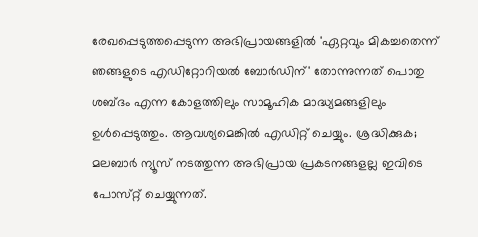രേഖപ്പെടുത്തപ്പെടുന്ന അഭിപ്രായങ്ങളിൽ 'ഏറ്റവും മികച്ചതെന്ന് ഞങ്ങളുടെ എഡിറ്റോറിയൽ ബോർഡിന്' തോന്നുന്നത് പൊതു ശബ്‌ദം എന്ന കോളത്തിലും സാമൂഹിക മാദ്ധ്യമങ്ങളിലും ഉൾപ്പെടുത്തും. ആവശ്യമെങ്കിൽ എഡിറ്റ് ചെയ്യും. ശ്രദ്ധിക്കുക; മലബാർ ന്യൂസ് നടത്തുന്ന അഭിപ്രായ പ്രകടനങ്ങളല്ല ഇവിടെ പോസ്‌റ്റ് ചെയ്യുന്നത്.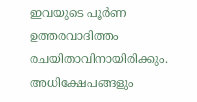ഇവയുടെ പൂർണ ഉത്തരവാദിത്തം രചയിതാവിനായിരിക്കും. അധിക്ഷേപങ്ങളും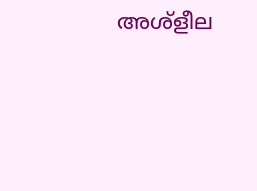അശ്‌ളീല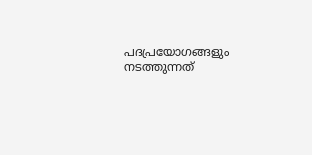പദപ്രയോഗങ്ങളും നടത്തുന്നത്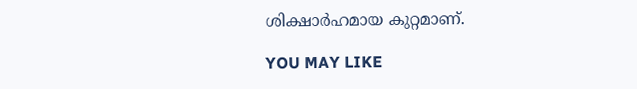ശിക്ഷാർഹമായ കുറ്റമാണ്.

YOU MAY LIKE